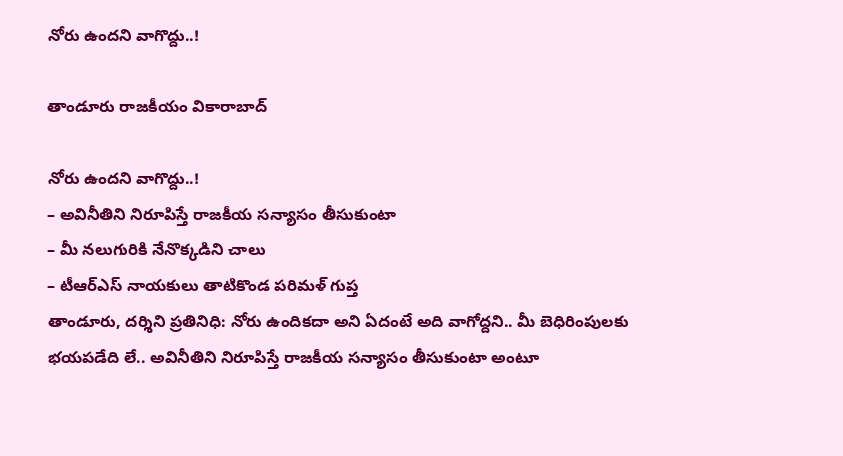నోరు ఉంద‌ని వాగొద్దు..!

తాండూరు రాజకీయం వికారాబాద్

నోరు ఉంద‌ని వాగొద్దు..!
– అవినీతిని నిరూపిస్తే రాజ‌కీయ స‌న్యాసం తీసుకుంటా
– మీ న‌లుగురికి నేనొక్క‌డిని చాలు
– టీఆర్ఎస్ నాయ‌కులు తాటికొండ ప‌రిమ‌ళ్ గుప్త
తాండూరు, ద‌ర్శిని ప్ర‌తినిధి: నోరు ఉందిక‌దా అని ఏదంటే అది వాగోద్ద‌ని.. మీ బెధిరింపుల‌కు భ‌య‌ప‌డేది లే.. అవినీతిని నిరూపిస్తే రాజ‌కీయ స‌న్యాసం తీసుకుంటా అంటూ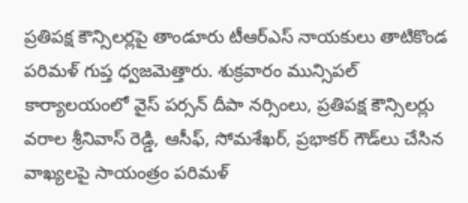ప్ర‌తిప‌క్ష కౌన్సిల‌ర్ల‌పై తాండూరు టీఆర్ఎస్ నాయ‌కులు తాటికొండ ప‌రిమ‌ళ్ గుప్త ధ్వ‌జ‌మెత్తారు. శుక్ర‌వారం మున్సిప‌ల్ కార్యాల‌యంలో వైస్ ప‌ర్స‌న్ దీపా న‌ర్సింలు, ప్ర‌తిప‌క్ష కౌన్సిల‌ర్లు వ‌రాల శ్రీ‌నివాస్ రెడ్డి, ఆసీఫ్, సోమ‌శేఖ‌ర్, ప్ర‌భాక‌ర్ గౌడ్‌లు చేసిన వాఖ్య‌ల‌పై సాయంత్రం ప‌రిమ‌ళ్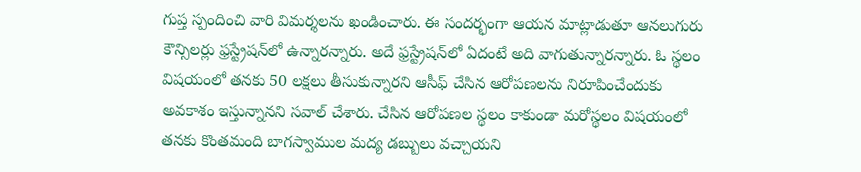గుప్త స్పందించి వారి విమ‌ర్శ‌ల‌ను ఖండించారు. ఈ సంద‌ర్భంగా ఆయ‌న మాట్లాడుతూ ఆన‌లుగురు కౌన్సిల‌ర్లు ఫ్ర‌స్ట్రేష‌న్‌లో ఉన్నార‌న్నారు. అదే ఫ్ర‌స్ట్రేష‌న్‌లో ఏదంటే అది వాగుతున్నార‌న్నారు. ఓ స్థ‌లం విష‌యంలో త‌న‌కు 50 ల‌క్ష‌లు తీసుకున్నార‌ని ఆసీఫ్ చేసిన ఆరోప‌ణ‌ల‌ను నిరూపించేందుకు అవ‌కాశం ఇస్తున్నాన‌ని స‌వాల్ చేశారు. చేసిన ఆరోప‌ణ‌ల స్థ‌లం కాకుండా మ‌రోస్థ‌లం విష‌యంలో త‌న‌కు కొంత‌మంది బాగ‌స్వాముల మ‌ద్య డ‌బ్బులు వ‌చ్చాయ‌ని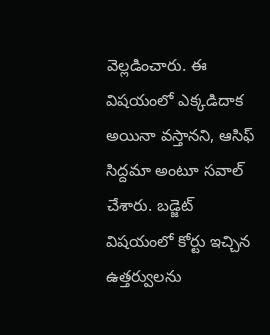వెల్ల‌డించారు. ఈ విష‌యంలో ఎక్క‌డిదాక అయినా వ‌స్తాన‌ని, ఆసిఫ్ సిద్ద‌మా అంటూ స‌వాల్ చేశారు. బ‌డ్జెట్ విష‌యంలో కోర్టు ఇచ్చిన ఉత్త‌ర్వుల‌ను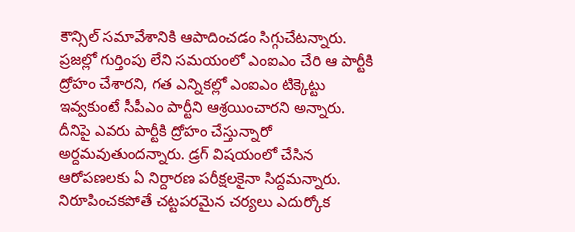కౌన్సిల్ స‌మావేశానికి ఆపాదించడం సిగ్గుచేట‌న్నారు. ప్ర‌జ‌ల్లో గుర్తింపు లేని స‌మ‌యంలో ఎంఐఎం చేరి ఆ పార్టీకి ద్రోహం చేశార‌ని, గ‌త ఎన్నిక‌ల్లో ఎంఐఎం టిక్కెట్టు ఇవ్వ‌కుంటే సీపీఎం పార్టీని ఆశ్ర‌యించార‌ని అన్నారు. దీనిపై ఎవ‌రు పార్టీకి ద్రోహం చేస్తున్నారో అర్ద‌మ‌వుతుంద‌న్నారు. డ్ర‌గ్ విష‌యంలో చేసిన ఆరోప‌ణ‌ల‌కు ఏ నిర్దార‌ణ ప‌రీక్ష‌ల‌కైనా సిద్ద‌మ‌న్నారు. నిరూపించ‌క‌పోతే చ‌ట్ట‌ప‌ర‌మైన చ‌ర్య‌లు ఎదుర్కోక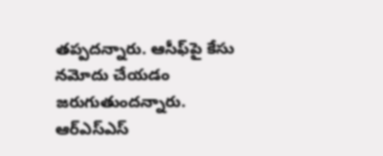త‌ప్ప‌ద‌న్నారు. ఆసీఫ్‌పై కేసు న‌మోదు చేయ‌డం జ‌రుగుతుంద‌న్నారు. ఆర్ఎస్ఎస్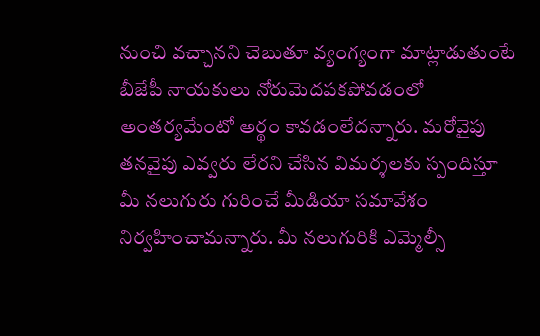నుంచి వ‌చ్చాన‌ని చెబుతూ వ్యంగ్యంగా మాట్లాడుతుంటే బీజేపీ నాయ‌కులు నోరుమెద‌ప‌క‌పోవ‌డంలో అంతర్య‌మేంటో అర్థం కావ‌డంలేద‌న్నారు. మ‌రోవైపు త‌న‌వైపు ఎవ్వ‌రు లేర‌ని చేసిన విమ‌ర్శ‌ల‌కు స్పందిస్తూ మీ న‌లుగురు గురించే మీడియా స‌మావేశం నిర్వ‌హించామ‌న్నారు. మీ న‌లుగురికి ఎమ్మెల్సీ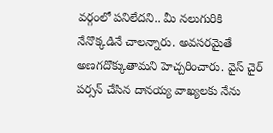వ‌ర్గంలో ప‌నిలేదని.. మీ న‌లుగురికి నేనొక్క‌డినే చాల‌న్నారు. అవ‌స‌ర‌మైతే అణ‌గ‌దొక్కుతామ‌ని హెచ్చ‌రించారు. వైస్ చైర్ ప‌ర్స‌న్ చేసిన దాన‌య్య వాఖ్య‌ల‌కు నేను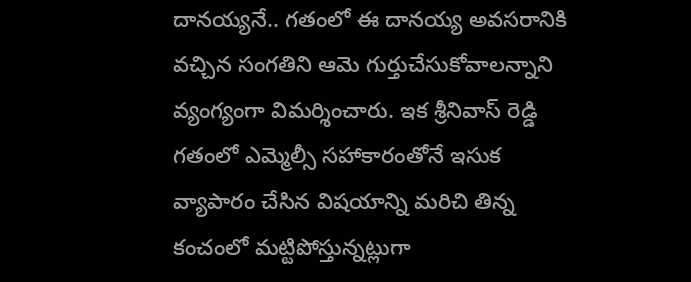దాన‌య్య‌నే.. గతంలో ఈ దాన‌య్య అవ‌స‌రానికి వ‌చ్చిన సంగ‌తిని ఆమె గుర్తుచేసుకోవాల‌న్నాని వ్యంగ్యంగా విమ‌ర్శించారు. ఇక శ్రీ‌నివాస్ రెడ్డి గ‌తంలో ఎమ్మెల్సీ స‌హాకారంతోనే ఇసుక వ్యాపారం చేసిన విష‌యాన్ని మ‌రిచి తిన్న కంచంలో మ‌ట్టిపోస్తున్న‌ట్లుగా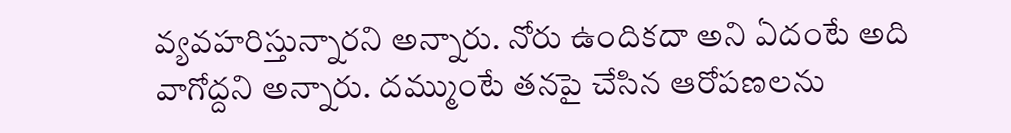వ్య‌వ‌హ‌రిస్తున్నార‌ని అన్నారు. నోరు ఉందిక‌దా అని ఏదంటే అది వాగోద్ద‌ని అన్నారు. ద‌మ్ముంటే త‌న‌పై చేసిన ఆరోపణ‌ల‌ను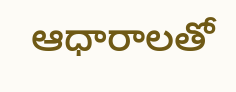ఆధారాల‌తో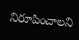నిరూపించాల‌ని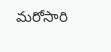మ‌రోసారి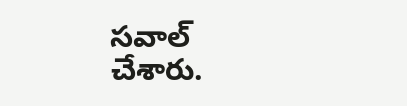స‌వాల్ చేశారు.